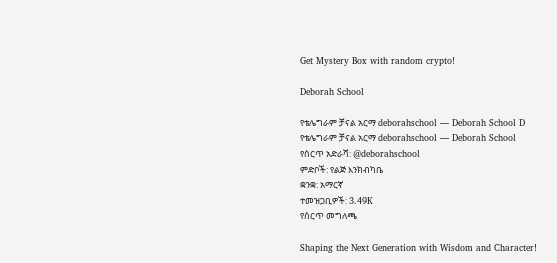Get Mystery Box with random crypto!

Deborah School

የቴሌግራም ቻናል አርማ deborahschool — Deborah School D
የቴሌግራም ቻናል አርማ deborahschool — Deborah School
የሰርጥ አድራሻ: @deborahschool
ምድቦች: የልጅ እንክብካቤ
ቋንቋ: አማርኛ
ተመዝጋቢዎች: 3.49K
የሰርጥ መግለጫ

Shaping the Next Generation with Wisdom and Character!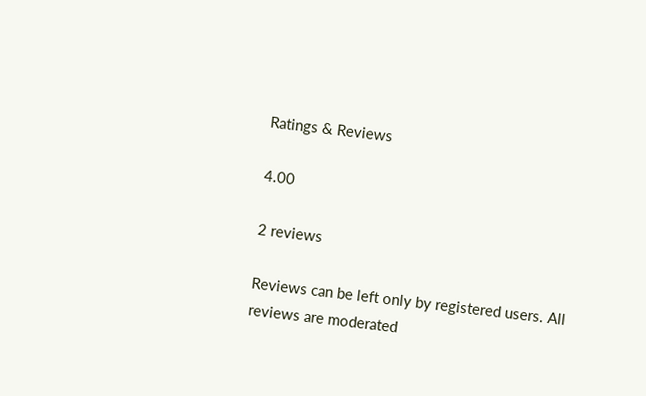Ratings & Reviews

4.00

2 reviews

Reviews can be left only by registered users. All reviews are moderated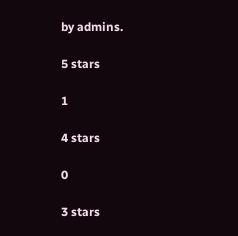by admins.

5 stars

1

4 stars

0

3 stars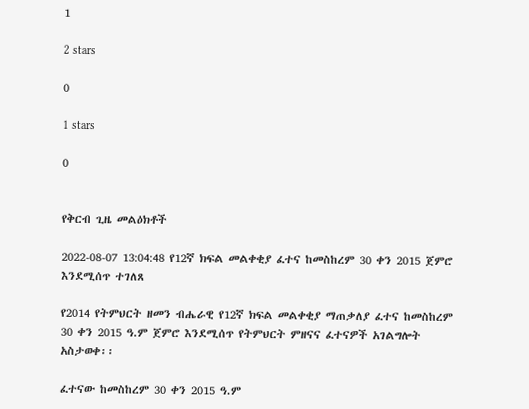1

2 stars

0

1 stars

0


የቅርብ ጊዜ መልዕክቶች

2022-08-07 13:04:48 የ12ኛ ክፍል መልቀቂያ ፈተና ከመስከረም 30 ቀን 2015 ጀምሮ እንደሚሰጥ ተገለጸ

የ2014 የትምህርት ዘመን ብሔራዊ የ12ኛ ክፍል መልቀቂያ ማጠቃለያ ፈተና ከመስከረም 30 ቀን 2015 ዓ.ም ጀምሮ እንደሚሰጥ የትምህርት ምዘናና ፈተናዎች አገልግሎት አስታወቀ፡፡

ፈተናው ከመስከረም 30 ቀን 2015 ዓ.ም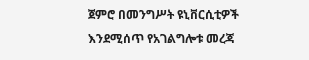ጀምሮ በመንግሥት ዩኒቨርሲቲዎች እንደሚሰጥ የአገልግሎቱ መረጃ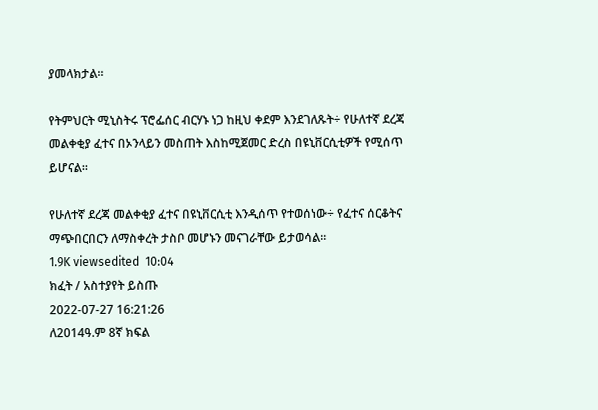ያመላክታል፡፡

የትምህርት ሚኒስትሩ ፕሮፌሰር ብርሃኑ ነጋ ከዚህ ቀደም እንደገለጹት÷ የሁለተኛ ደረጃ መልቀቂያ ፈተና በኦንላይን መስጠት እስከሚጀመር ድረስ በዩኒቨርሲቲዎች የሚሰጥ ይሆናል።

የሁለተኛ ደረጃ መልቀቂያ ፈተና በዩኒቨርሲቲ እንዲሰጥ የተወሰነው÷ የፈተና ሰርቆትና ማጭበርበርን ለማስቀረት ታስቦ መሆኑን መናገራቸው ይታወሳል፡፡
1.9K viewsedited  10:04
ክፈት / አስተያየት ይስጡ
2022-07-27 16:21:26
ለ2014ዓ.ም 8ኛ ክፍል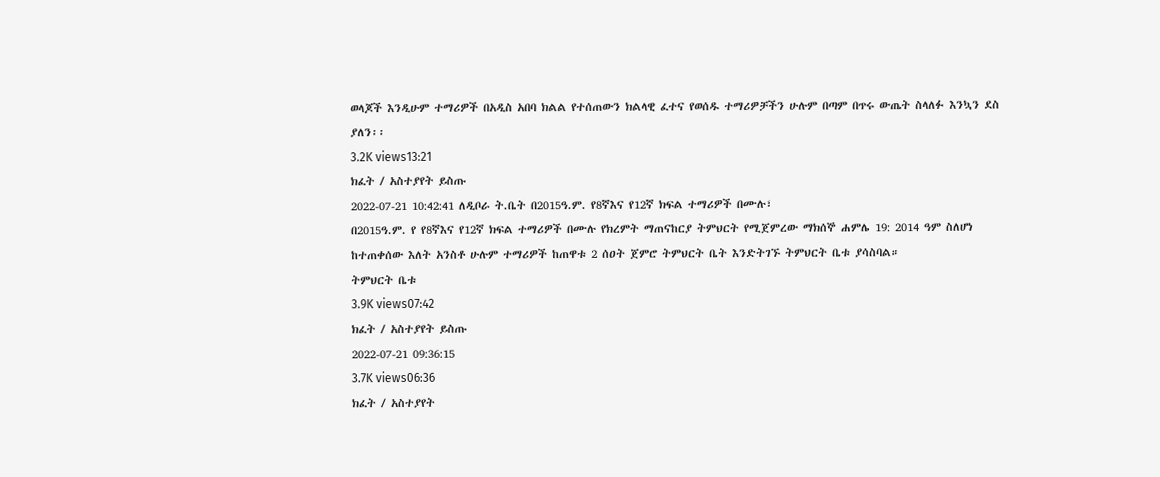ወላጆች እንዲሁም ተማሪዎች በአዲስ አበባ ክልል የተሰጠውን ክልላዊ ፈተና የወሰዱ ተማሪዎቻችን ሁሉም በጣም በጥሩ ውጤት ስላለፉ እንኳን ደስ ያለን፡፡
3.2K views13:21
ክፈት / አስተያየት ይስጡ
2022-07-21 10:42:41 ለዲቦራ ት.ቤት በ2015ዓ.ም. የ8ኛእና የ12ኛ ክፍል ተማሪዎች በሙሉ፣
በ2015ዓ.ም. የ የ8ኛእና የ12ኛ ክፍል ተማሪዎች በሙሉ የክረምት ማጠናከርያ ትምህርት የሚጀምረው ማክሰኞ ሐምሌ 19: 2014 ዓም ስለሆነ ከተጠቀሰው እለት አንስቶ ሁሉም ተማሪዎች ከጠዋቱ 2 ሰዐት ጀምሮ ትምህርት ቤት እንድትገኙ ትምህርት ቤቱ ያሳስባል።
ትምህርት ቤቱ
3.9K views07:42
ክፈት / አስተያየት ይስጡ
2022-07-21 09:36:15
3.7K views06:36
ክፈት / አስተያየት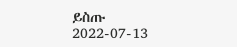ይስጡ
2022-07-13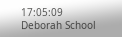17:05:09 Deborah School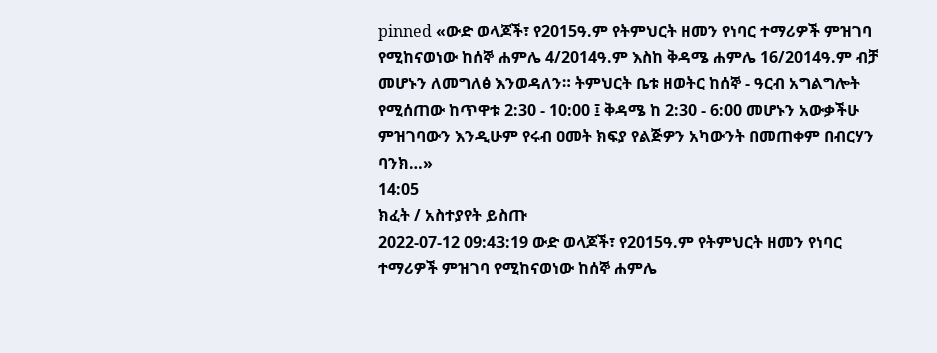pinned «ውድ ወላጆች፣ የ2015ዓ.ም የትምህርት ዘመን የነባር ተማሪዎች ምዝገባ የሚከናወነው ከሰኞ ሐምሌ 4/2014ዓ.ም እስከ ቅዳሜ ሐምሌ 16/2014ዓ.ም ብቻ መሆኑን ለመግለፅ እንወዳለን። ትምህርት ቤቱ ዘወትር ከሰኞ - ዓርብ አግልግሎት የሚሰጠው ከጥዋቱ 2:30 - 10:00 ፤ ቅዳሜ ከ 2:30 - 6:00 መሆኑን አውቃችሁ ምዝገባውን እንዲሁም የሩብ ዐመት ክፍያ የልጅዎን አካውንት በመጠቀም በብርሃን ባንክ…»
14:05
ክፈት / አስተያየት ይስጡ
2022-07-12 09:43:19 ውድ ወላጆች፣ የ2015ዓ.ም የትምህርት ዘመን የነባር ተማሪዎች ምዝገባ የሚከናወነው ከሰኞ ሐምሌ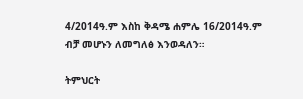4/2014ዓ.ም እስከ ቅዳሜ ሐምሌ 16/2014ዓ.ም ብቻ መሆኑን ለመግለፅ እንወዳለን።

ትምህርት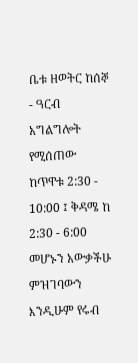ቤቱ ዘወትር ከሰኞ - ዓርብ አግልግሎት የሚሰጠው ከጥዋቱ 2:30 - 10:00 ፤ ቅዳሜ ከ 2:30 - 6:00 መሆኑን አውቃችሁ ምዝገባውን እንዲሁም የሩብ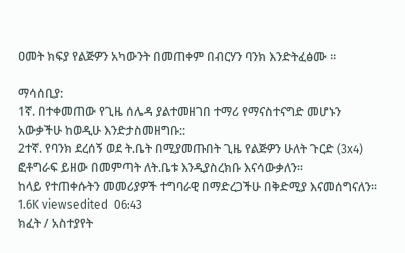ዐመት ክፍያ የልጅዎን አካውንት በመጠቀም በብርሃን ባንክ እንድትፈፅሙ ።

ማሳሰቢያ:
1ኛ. በተቀመጠው የጊዜ ሰሌዳ ያልተመዘገበ ተማሪ የማናስተናግድ መሆኑን አውቃችሁ ከወዲሁ እንድታስመዘግቡ::
2ተኛ. የባንክ ደረሰኝ ወደ ት.ቤት በሚያመጡበት ጊዜ የልጅዎን ሁለት ጉርድ (3x4) ፎቶግራፍ ይዘው በመምጣት ለት.ቤቱ እንዲያስረክቡ እናሳውቃለን።
ከላይ የተጠቀሱትን መመሪያዎች ተግባራዊ በማድረጋችሁ በቅድሚያ እናመሰግናለን፡፡
1.6K viewsedited  06:43
ክፈት / አስተያየት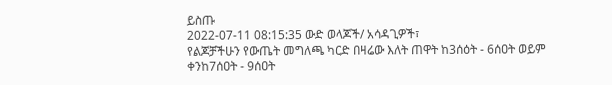ይስጡ
2022-07-11 08:15:35 ውድ ወላጆች/ አሳዳጊዎች፣
የልጆቻችሁን የውጤት መግለጫ ካርድ በዛሬው እለት ጠዋት ከ3ሰዕት - 6ሰዐት ወይም ቀንከ7ሰዐት - 9ሰዐት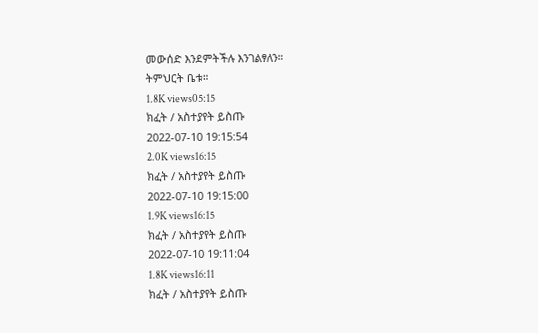መውሰድ እንደምትችሉ እንገልፃለን።
ትምህርት ቤቱ።
1.8K views05:15
ክፈት / አስተያየት ይስጡ
2022-07-10 19:15:54
2.0K views16:15
ክፈት / አስተያየት ይስጡ
2022-07-10 19:15:00
1.9K views16:15
ክፈት / አስተያየት ይስጡ
2022-07-10 19:11:04
1.8K views16:11
ክፈት / አስተያየት ይስጡ